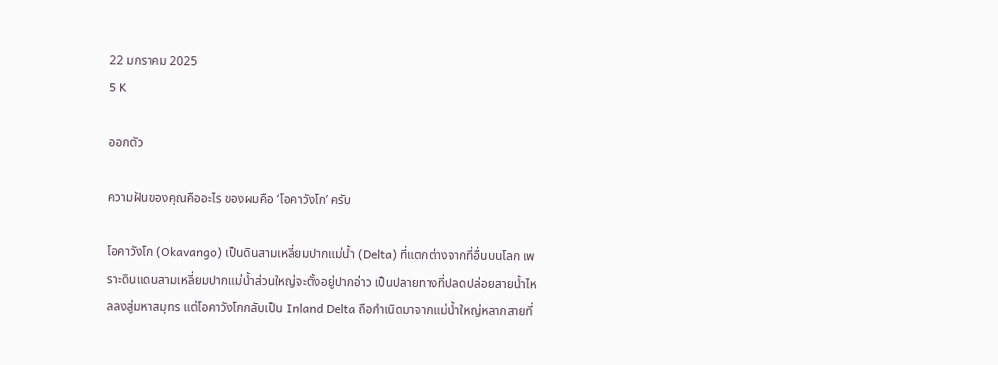22 มกราคม 2025
5 K

ออกตัว

ความฝันของคุณคืออะไร ของผมคือ ‘โอคาวังโก’ ครับ

โอคาวังโก (Okavango) เป็นดินสามเหลี่ยมปากแม่น้ำ (Delta) ที่แตกต่างจากที่อื่นบนโลก เพราะดินแดนสามเหลี่ยมปากแม่น้ำส่วนใหญ่จะตั้งอยู่ปากอ่าว เป็นปลายทางที่ปลดปล่อยสายน้ำไหลลงสู่มหาสมุทร แต่โอคาวังโกกลับเป็น Inland Delta ถือกำเนิดมาจากแม่น้ำใหญ่หลากสายที่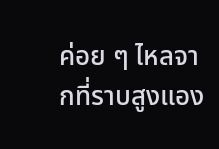ค่อย ๆ ไหลจากที่ราบสูงแอง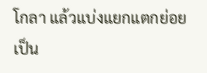โกลา แล้วแบ่งแยกแตกย่อยเป็น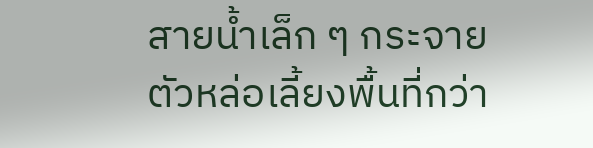สายน้ำเล็ก ๆ กระจายตัวหล่อเลี้ยงพื้นที่กว่า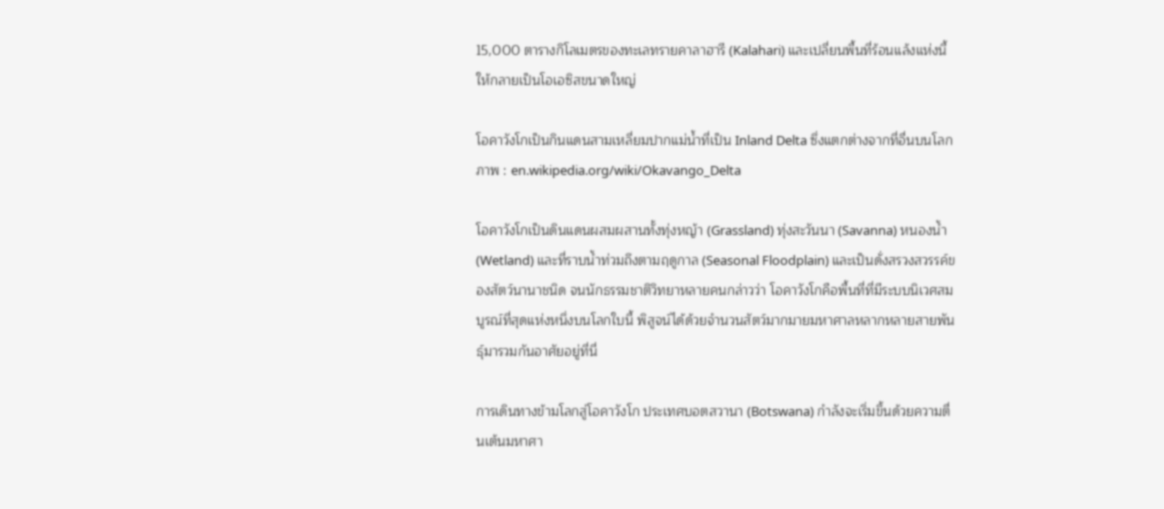15,000 ตารางกิโลเมตรของทะเลทรายคาลาฮารี (Kalahari) และเปลี่ยนพื้นที่ร้อนแล้งแห่งนี้ให้กลายเป็นโอเอซิสขนาดใหญ่

โอคาวังโกเป็นกินแดนสามเหลี่ยมปากแม่น้ำที่เป็น Inland Delta ซึ่งแตกต่างจากที่อื่นบนโลก
ภาพ : en.wikipedia.org/wiki/Okavango_Delta

โอคาวังโกเป็นดินแดนผสมผสานทั้งทุ่งหญ้า (Grassland) ทุ่งสะวันนา (Savanna) หนองน้ำ (Wetland) และที่ราบน้ำท่วมถึงตามฤดูกาล (Seasonal Floodplain) และเป็นดั่งสรวงสวรรค์ของสัตว์นานาชนิด จนนักธรรมชาติวิทยาหลายคนกล่าวว่า โอคาวังโกคือพื้นที่ที่มีระบบนิเวศสมบูรณ์ที่สุดแห่งหนึ่งบนโลกใบนี้ พิสูจน์ได้ด้วยจำนวนสัตว์มากมายมหาศาลหลากหลายสายพันธุ์มารวมกันอาศัยอยู่ที่นี่

การเดินทางข้ามโลกสู่โอคาวังโก ประเทศบอตสวานา (Botswana) กำลังจะเริ่มขึ้นด้วยความตื่นเต้นมหาศา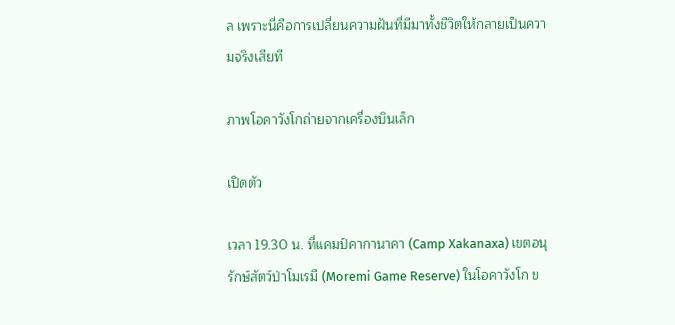ล เพราะนี่คือการเปลี่ยนความฝันที่มีมาทั้งชีวิตให้กลายเป็นความจริงเสียที

ภาพโอคาวังโกถ่ายจากเครื่องบินเล็ก

เปิดตัว

เวลา 19.30 น. ที่แคมป์คากานาคา (Camp Xakanaxa) เขตอนุรักษ์สัตว์ป่าโมเรมี (Moremi Game Reserve) ในโอคาวังโก ข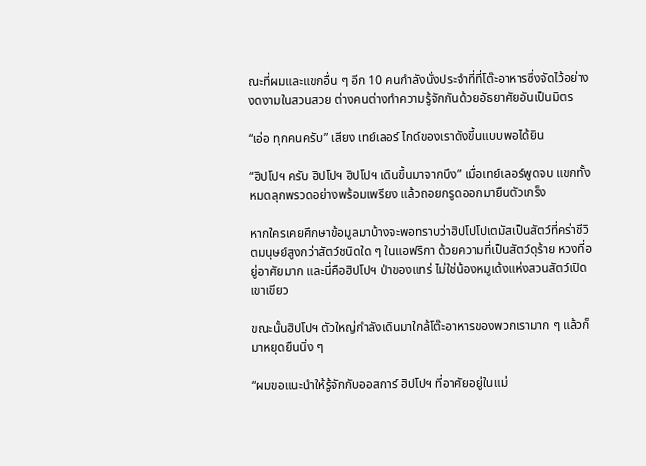ณะที่ผมและแขกอื่น ๆ อีก 10 คนกำลังนั่งประจำที่ที่โต๊ะอาหารซึ่งจัดไว้อย่างงดงามในสวนสวย ต่างคนต่างทำความรู้จักกันด้วยอัธยาศัยอันเป็นมิตร

“เอ่อ ทุกคนครับ” เสียง เทย์เลอร์ ไกด์ของเราดังขี้นแบบพอได้ยิน

“ฮิปโปฯ ครับ ฮิปโปฯ ฮิปโปฯ เดินขึ้นมาจากบึง” เมื่อเทย์เลอร์พูดจบ แขกทั้งหมดลุกพรวดอย่างพร้อมเพรียง แล้วถอยกรูดออกมายืนตัวเกร็ง

หากใครเคยศึกษาข้อมูลมาบ้างจะพอทราบว่าฮิปโปโปเตมัสเป็นสัตว์ที่คร่าชีวิตมนุษย์สูงกว่าสัตว์ชนิดใด ๆ ในแอฟริกา ด้วยความที่เป็นสัตว์ดุร้าย หวงที่อยู่อาศัยมาก และนี่คือฮิปโปฯ ป่าของแทร่ ไม่ใช่น้องหมูเด้งแห่งสวนสัตว์เปิดเขาเขียว

ขณะนั้นฮิปโปฯ ตัวใหญ่กำลังเดินมาใกล้โต๊ะอาหารของพวกเรามาก ๆ แล้วก็มาหยุดยืนนิ่ง ๆ

“ผมขอแนะนำให้รู้จักกับออสการ์ ฮิปโปฯ ที่อาศัยอยู่ในแม่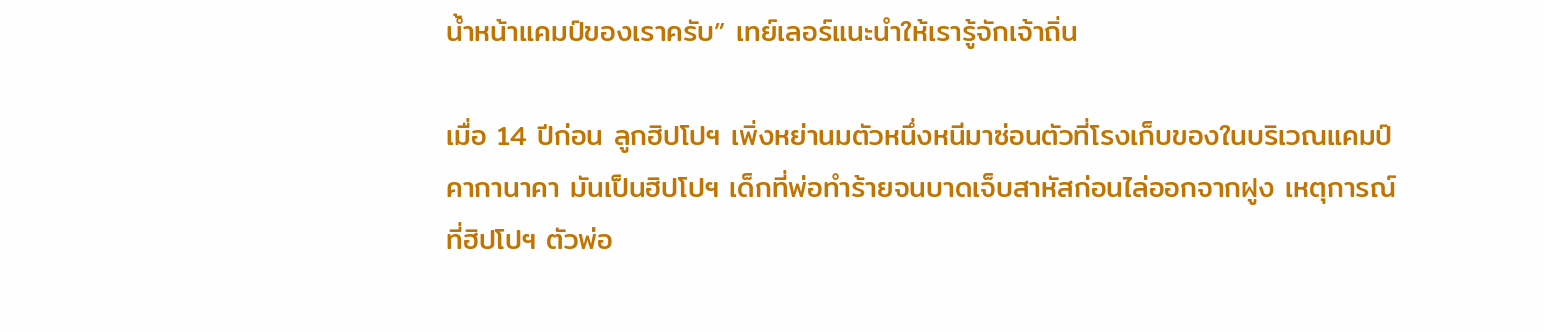น้ำหน้าแคมป์ของเราครับ” เทย์เลอร์แนะนำให้เรารู้จักเจ้าถิ่น

เมื่อ 14 ปีก่อน ลูกฮิปโปฯ เพิ่งหย่านมตัวหนึ่งหนีมาซ่อนตัวที่โรงเก็บของในบริเวณแคมป์คากานาคา มันเป็นฮิปโปฯ เด็กที่พ่อทำร้ายจนบาดเจ็บสาหัสก่อนไล่ออกจากฝูง เหตุการณ์ที่ฮิปโปฯ ตัวพ่อ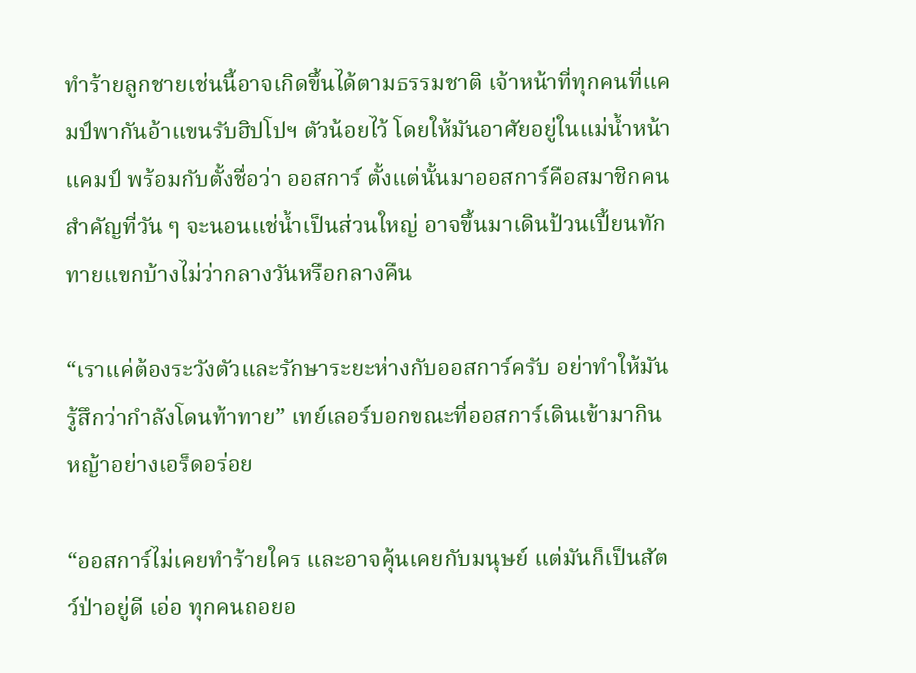ทำร้ายลูกชายเช่นนี้อาจเกิดขึ้นได้ตามธรรมชาติ เจ้าหน้าที่ทุกคนที่แคมป์พากันอ้าแขนรับฮิปโปฯ ตัวน้อยไว้ โดยให้มันอาศัยอยู่ในแม่น้ำหน้าแคมป์ พร้อมกับตั้งชื่อว่า ออสการ์ ตั้งแต่นั้นมาออสการ์คือสมาชิกคนสำคัญที่วัน ๆ จะนอนแช่น้ำเป็นส่วนใหญ่ อาจขึ้นมาเดินป้วนเปี้ยนทักทายแขกบ้างไม่ว่ากลางวันหรือกลางคืน

“เราแค่ต้องระวังตัวและรักษาระยะห่างกับออสการ์ครับ อย่าทำให้มันรู้สึกว่ากำลังโดนท้าทาย” เทย์เลอร์บอกขณะที่ออสการ์เดินเข้ามากินหญ้าอย่างเอร็ดอร่อย

“ออสการ์ไม่เคยทำร้ายใคร และอาจคุ้นเคยกับมนุษย์ แต่มันก็เป็นสัตว์ป่าอยู่ดี เอ่อ ทุกคนถอยอ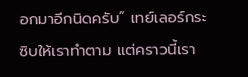อกมาอีกนิดครับ” เทย์เลอร์กระซิบให้เราทำตาม แต่คราวนี้เรา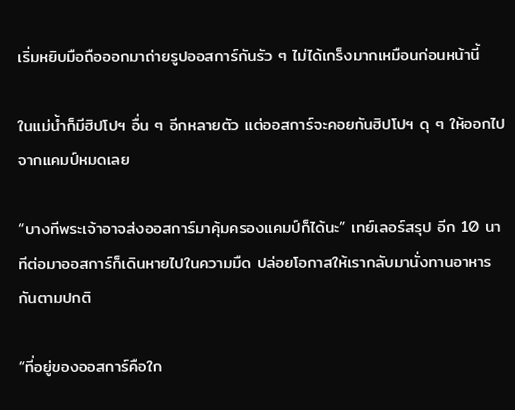เริ่มหยิบมือถือออกมาถ่ายรูปออสการ์กันรัว ๆ ไม่ได้เกร็งมากเหมือนก่อนหน้านี้

ในแม่น้ำก็มีฮิปโปฯ อื่น ๆ อีกหลายตัว แต่ออสการ์จะคอยกันฮิปโปฯ ดุ ๆ ให้ออกไปจากแคมป์หมดเลย

“บางทีพระเจ้าอาจส่งออสการ์มาคุ้มครองแคมป์ก็ได้นะ” เทย์เลอร์สรุป อีก 10 นาทีต่อมาออสการ์ก็เดินหายไปในความมืด ปล่อยโอกาสให้เรากลับมานั่งทานอาหารกันตามปกติ

“ที่อยู่ของออสการ์คือใก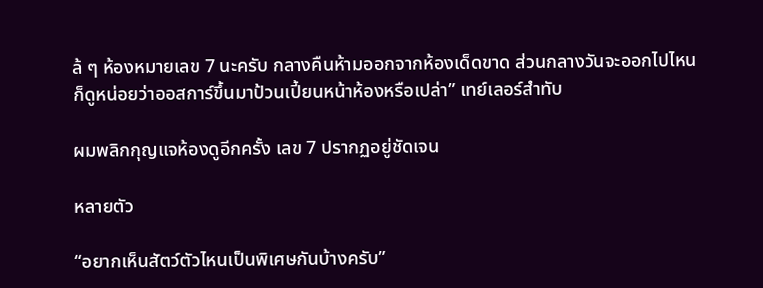ล้ ๆ ห้องหมายเลข 7 นะครับ กลางคืนห้ามออกจากห้องเด็ดขาด ส่วนกลางวันจะออกไปไหน ก็ดูหน่อยว่าออสการ์ขึ้นมาป้วนเปี้ยนหน้าห้องหรือเปล่า” เทย์เลอร์สำทับ

ผมพลิกกุญแจห้องดูอีกครั้ง เลข 7 ปรากฏอยู่ชัดเจน

หลายตัว

“อยากเห็นสัตว์ตัวไหนเป็นพิเศษกันบ้างครับ”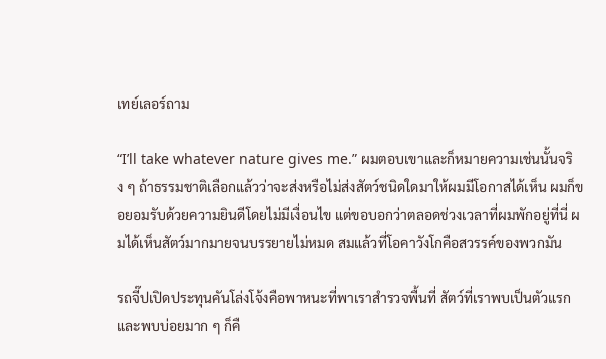เทย์เลอร์ถาม

“I’ll take whatever nature gives me.” ผมตอบเขาและก็หมายความเช่นนั้นจริง ๆ ถ้าธรรมชาติเลือกแล้วว่าจะส่งหรือไม่ส่งสัตว์ชนิดใดมาให้ผมมีโอกาสได้เห็น ผมก็ขอยอมรับด้วยความยินดีโดยไม่มีเงื่อนไข แต่ขอบอกว่าตลอดช่วงเวลาที่ผมพักอยู่ที่นี่ ผมได้เห็นสัตว์มากมายจนบรรยายไม่หมด สมแล้วที่โอคาวังโกคือสวรรค์ของพวกมัน

รถจี๊ปเปิดประทุนคันโล่งโจ้งคือพาหนะที่พาเราสำรวจพื้นที่ สัตว์ที่เราพบเป็นตัวแรกและพบบ่อยมาก ๆ ก็คื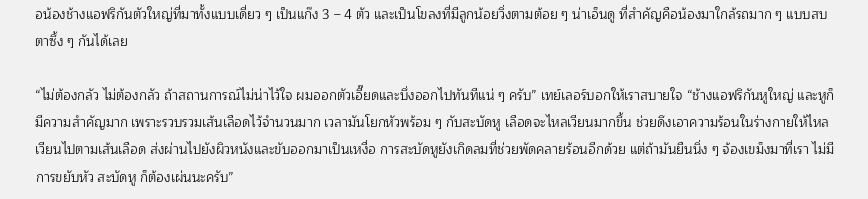อน้องช้างแอฟริกันตัวใหญ่ที่มาทั้งแบบเดี่ยว ๆ เป็นแก๊ง 3 – 4 ตัว และเป็นโขลงที่มีลูกน้อยวิ่งตามต้อย ๆ น่าเอ็นดู ที่สำคัญคือน้องมาใกล้รถมาก ๆ แบบสบตาซึ้ง ๆ กันได้เลย

“ไม่ต้องกลัว ไม่ต้องกลัว ถ้าสถานการณ์ไม่น่าไว้ใจ ผมออกตัวเอี๊ยดและบึ่งออกไปทันทีแน่ ๆ ครับ” เทย์เลอร์บอกให้เราสบายใจ “ช้างแอฟริกันหูใหญ่ และหูก็มีความสำคัญมาก เพราะรวบรวมเส้นเลือดไว้จำนวนมาก เวลามันโยกหัวพร้อม ๆ กับสะบัดหู เลือดจะไหลเวียนมากขึ้น ช่วยดึงเอาความร้อนในร่างกายให้ไหลเวียนไปตามเส้นเลือด ส่งผ่านไปยังผิวหนังและขับออกมาเป็นเหงื่อ การสะบัดหูยังเกิดลมที่ช่วยพัดคลายร้อนอีกด้วย แต่ถ้ามันยืนนิ่ง ๆ จ้องเขม็งมาที่เรา ไม่มีการขยับหัว สะบัดหู ก็ต้องเผ่นนะครับ”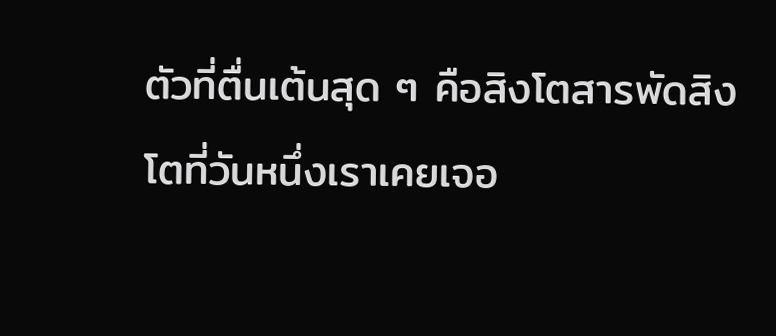ตัวที่ตื่นเต้นสุด ๆ คือสิงโตสารพัดสิงโตที่วันหนึ่งเราเคยเจอ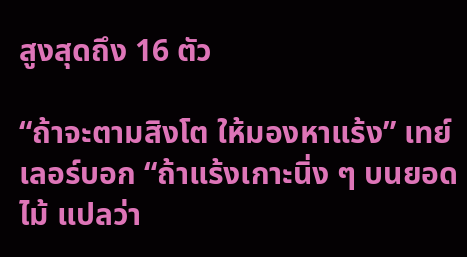สูงสุดถึง 16 ตัว

“ถ้าจะตามสิงโต ให้มองหาแร้ง” เทย์เลอร์บอก “ถ้าแร้งเกาะนิ่ง ๆ บนยอดไม้ แปลว่า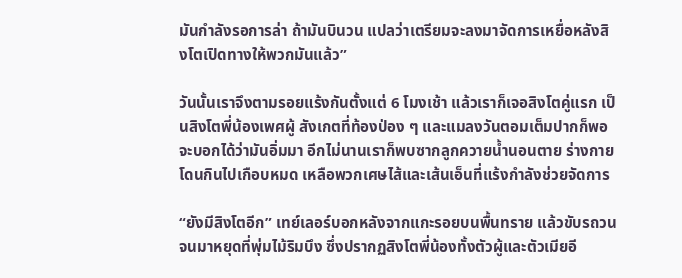มันกำลังรอการล่า ถ้ามันบินวน แปลว่าเตรียมจะลงมาจัดการเหยื่อหลังสิงโตเปิดทางให้พวกมันแล้ว”

วันนั้นเราจึงตามรอยแร้งกันตั้งแต่ 6 โมงเช้า แล้วเราก็เจอสิงโตคู่แรก เป็นสิงโตพี่น้องเพศผู้ สังเกตที่ท้องป่อง ๆ และแมลงวันตอมเต็มปากก็พอจะบอกได้ว่ามันอิ่มมา อีกไม่นานเราก็พบซากลูกควายน้ำนอนตาย ร่างกายโดนกินไปเกือบหมด เหลือพวกเศษไส้และเส้นเอ็นที่แร้งกำลังช่วยจัดการ

“ยังมีสิงโตอีก” เทย์เลอร์บอกหลังจากแกะรอยบนพื้นทราย แล้วขับรถวนจนมาหยุดที่พุ่มไม้ริมบึง ซึ่งปรากฏสิงโตพี่น้องทั้งตัวผู้และตัวเมียอี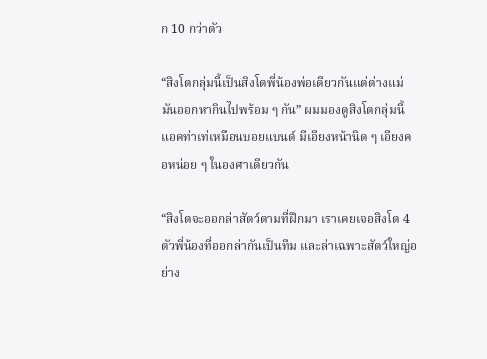ก 10 กว่าตัว

“สิงโตกลุ่มนี้เป็นสิงโตพี่น้องพ่อเดียวกันแต่ต่างแม่ มันออกหากินไปพร้อม ๆ กัน” ผมมองดูสิงโตกลุ่มนี้แอคท่าเท่เหมือนบอยแบนด์ มีเอียงหน้านิด ๆ เอียงคอหน่อย ๆ ในองศาเดียวกัน

“สิงโตจะออกล่าสัตว์ตามที่ฝึกมา เราเคยเจอสิงโต 4 ตัวพี่น้องที่ออกล่ากันเป็นทีม และล่าเฉพาะสัตว์ใหญ่อย่าง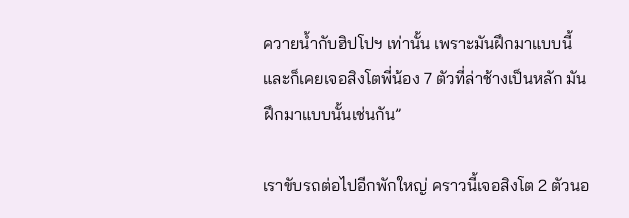ควายน้ำกับฮิปโปฯ เท่านั้น เพราะมันฝึกมาแบบนี้ และก็เคยเจอสิงโตพี่น้อง 7 ตัวที่ล่าช้างเป็นหลัก มันฝึกมาแบบนั้นเช่นกัน”

เราขับรถต่อไปอีกพักใหญ่ คราวนี้เจอสิงโต 2 ตัวนอ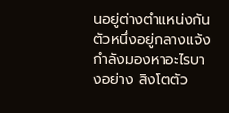นอยู่ต่างตำแหน่งกัน ตัวหนึ่งอยู่กลางแจ้ง กำลังมองหาอะไรบางอย่าง สิงโตตัว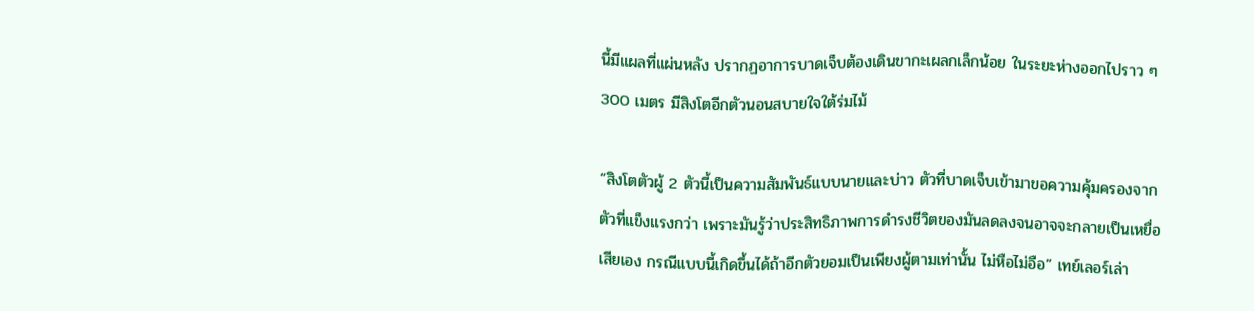นี้มีแผลที่แผ่นหลัง ปรากฏอาการบาดเจ็บต้องเดินขากะเผลกเล็กน้อย ในระยะห่างออกไปราว ๆ 300 เมตร มีสิงโตอีกตัวนอนสบายใจใต้ร่มไม้

“สิงโตตัวผู้ 2 ตัวนี้เป็นความสัมพันธ์แบบนายและบ่าว ตัวที่บาดเจ็บเข้ามาขอความคุ้มครองจากตัวที่แข็งแรงกว่า เพราะมันรู้ว่าประสิทธิภาพการดำรงชีวิตของมันลดลงจนอาจจะกลายเป็นเหยื่อเสียเอง กรณีแบบนี้เกิดขึ้นได้ถ้าอีกตัวยอมเป็นเพียงผู้ตามเท่านั้น ไม่หือไม่อือ” เทย์เลอร์เล่า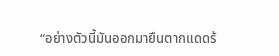“อย่างตัวนี้มันออกมายืนตากแดดร้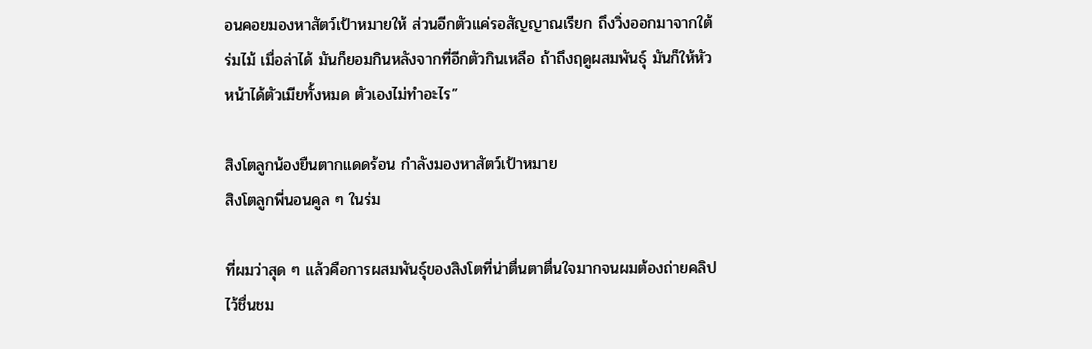อนคอยมองหาสัตว์เป้าหมายให้ ส่วนอีกตัวแค่รอสัญญาณเรียก ถึงวิ่งออกมาจากใต้ร่มไม้ เมื่อล่าได้ มันก็ยอมกินหลังจากที่อีกตัวกินเหลือ ถ้าถึงฤดูผสมพันธุ์ มันก็ให้หัวหน้าได้ตัวเมียทั้งหมด ตัวเองไม่ทำอะไร”

สิงโตลูกน้องยืนตากแดดร้อน กำลังมองหาสัตว์เป้าหมาย
สิงโตลูกพี่นอนคูล ๆ ในร่ม

ที่ผมว่าสุด ๆ แล้วคือการผสมพันธุ์ของสิงโตที่น่าตื่นตาตื่นใจมากจนผมต้องถ่ายคลิปไว้ชื่นชม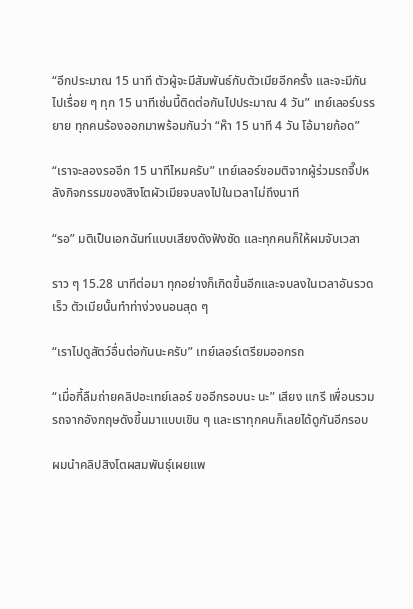“อีกประมาณ 15 นาที ตัวผู้จะมีสัมพันธ์กับตัวเมียอีกครั้ง และจะมีกันไปเรื่อย ๆ ทุก 15 นาทีเช่นนี้ติดต่อกันไปประมาณ 4 วัน” เทย์เลอร์บรรยาย ทุกคนร้องออกมาพร้อมกันว่า “ห๊า 15 นาที 4 วัน โอ้มายก้อด”

“เราจะลองรออีก 15 นาทีไหมครับ” เทย์เลอร์ขอมติจากผู้ร่วมรถจี๊ปหลังกิจกรรมของสิงโตผัวเมียจบลงไปในเวลาไม่ถึงนาที

“รอ” มติเป็นเอกฉันท์แบบเสียงดังฟังชัด และทุกคนก็ให้ผมจับเวลา

ราว ๆ 15.28 นาทีต่อมา ทุกอย่างก็เกิดขึ้นอีกและจบลงในเวลาอันรวดเร็ว ตัวเมียนั้นทำท่าง่วงนอนสุด ๆ

“เราไปดูสัตว์อื่นต่อกันนะครับ” เทย์เลอร์เตรียมออกรถ

“เมื่อกี้ลืมถ่ายคลิปอะเทย์เลอร์ ขออีกรอบนะ นะ” เสียง แกรี เพื่อนรวมรถจากอังกฤษดังขึ้นมาแบบเขิน ๆ และเราทุกคนก็เลยได้ดูกันอีกรอบ

ผมนำคลิปสิงโตผสมพันธุ์เผยแพ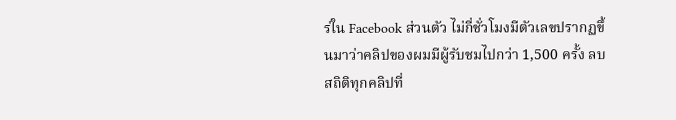ร่ใน Facebook ส่วนตัว ไม่กี่ชั่วโมงมีตัวเลขปรากฏขึ้นมาว่าคลิปของผมมีผู้รับชมไปกว่า 1,500 ครั้ง ลบสถิติทุกคลิปที่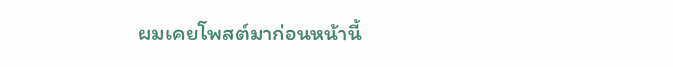ผมเคยโพสต์มาก่อนหน้านี้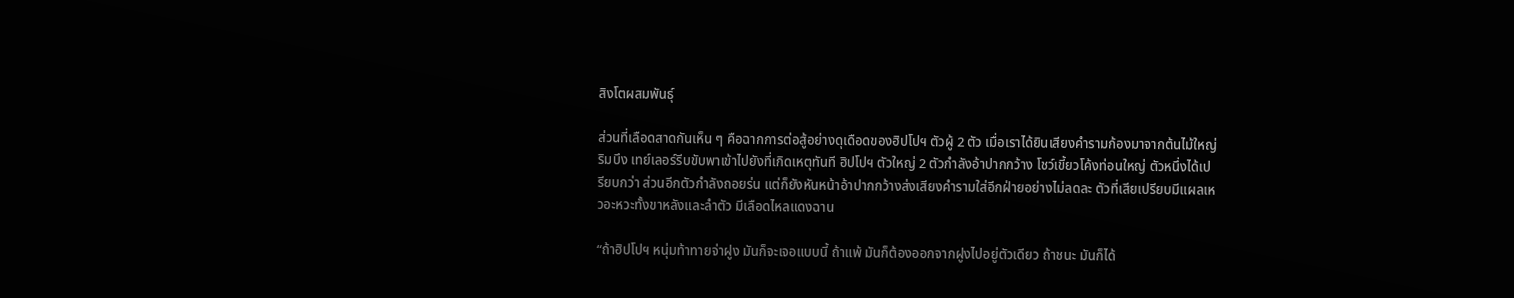สิงโตผสมพันธุ์

ส่วนที่เลือดสาดกันเห็น ๆ คือฉากการต่อสู้อย่างดุเดือดของฮิปโปฯ ตัวผู้ 2 ตัว เมื่อเราได้ยินเสียงคำรามก้องมาจากต้นไม้ใหญ่ริมบึง เทย์เลอร์รีบขับพาเข้าไปยังที่เกิดเหตุทันที ฮิปโปฯ ตัวใหญ่ 2 ตัวกำลังอ้าปากกว้าง โชว์เขี้ยวโค้งท่อนใหญ่ ตัวหนึ่งได้เปรียบกว่า ส่วนอีกตัวกำลังถอยร่น แต่ก็ยังหันหน้าอ้าปากกว้างส่งเสียงคำรามใส่อีกฝ่ายอย่างไม่ลดละ ตัวที่เสียเปรียบมีแผลเหวอะหวะทั้งขาหลังและลำตัว มีเลือดไหลแดงฉาน

“ถ้าฮิปโปฯ หนุ่มท้าทายจ่าฝูง มันก็จะเจอแบบนี้ ถ้าแพ้ มันก็ต้องออกจากฝูงไปอยู่ตัวเดียว ถ้าชนะ มันก็ได้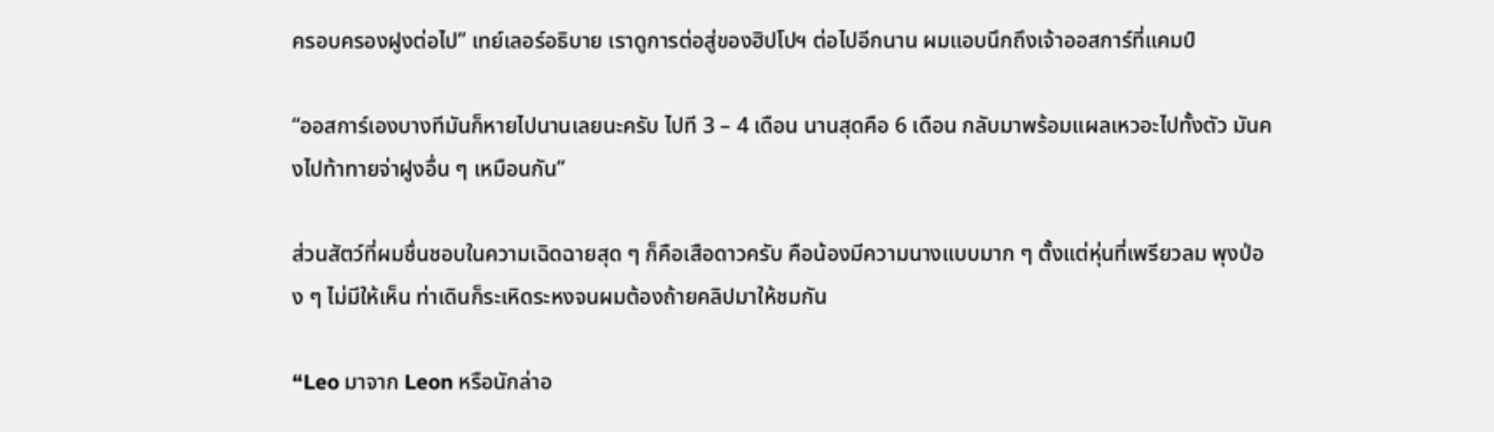ครอบครองฝูงต่อไป” เทย์เลอร์อธิบาย เราดูการต่อสู่ของฮิปโปฯ ต่อไปอีกนาน ผมแอบนึกถึงเจ้าออสการ์ที่แคมป์

“ออสการ์เองบางทีมันก็หายไปนานเลยนะครับ ไปที 3 – 4 เดือน นานสุดคือ 6 เดือน กลับมาพร้อมแผลเหวอะไปทั้งตัว มันคงไปท้าทายจ่าฝูงอื่น ๆ เหมือนกัน”

ส่วนสัตว์ที่ผมชื่นชอบในความเฉิดฉายสุด ๆ ก็คือเสือดาวครับ คือน้องมีความนางแบบมาก ๆ ตั้งแต่หุ่นที่เพรียวลม พุงป่อง ๆ ไม่มีให้เห็น ท่าเดินก็ระเหิดระหงจนผมต้องถ้ายคลิปมาให้ชมกัน

“Leo มาจาก Leon หรือนักล่าอ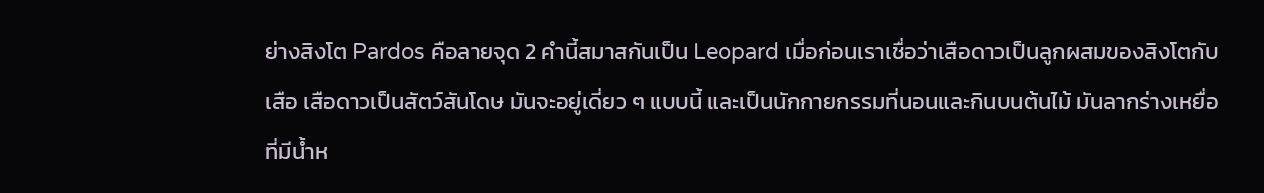ย่างสิงโต Pardos คือลายจุด 2 คำนี้สมาสกันเป็น Leopard เมื่อก่อนเราเชื่อว่าเสือดาวเป็นลูกผสมของสิงโตกับเสือ เสือดาวเป็นสัตว์สันโดษ มันจะอยู่เดี่ยว ๆ แบบนี้ และเป็นนักกายกรรมที่นอนและกินบนต้นไม้ มันลากร่างเหยื่อที่มีน้ำห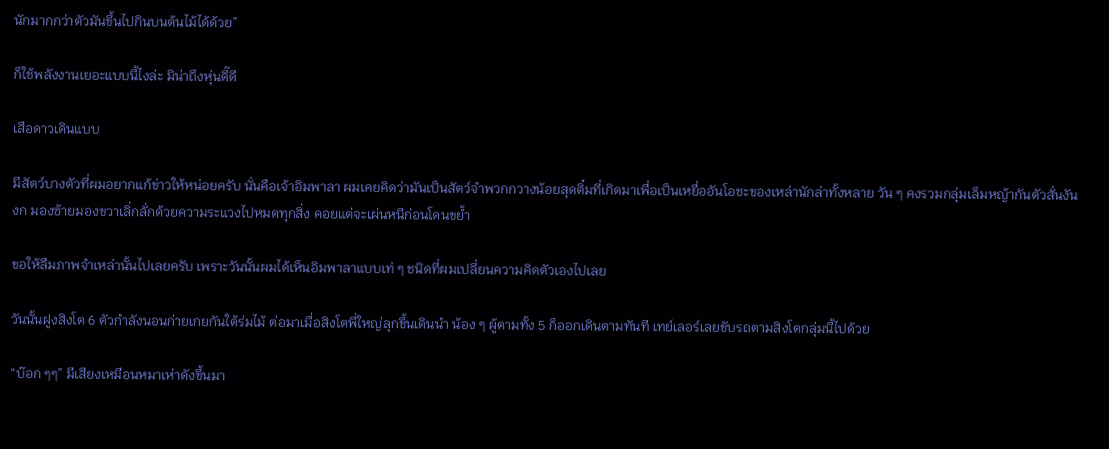นักมากกว่าตัวมันขึ้นไปกินบนต้นไม้ได้ด้วย”

ก็ใช้พลังงานเยอะแบบนี้ไงล่ะ มิน่าถึงหุ่นดี๊ดี

เสือดาวเดินแบบ

มีสัตว์บางตัวที่ผมอยากแก้ข่าวให้หน่อยครับ นั่นคือเจ้าอิมพาลา ผมเคยคิดว่ามันเป็นสัตว์จำพวกกวางน้อยสุดติ๋มที่เกิดมาเพื่อเป็นเหยื่ออันโอชะของเหล่านักล่าทั้งหลาย วัน ๆ คงรวมกลุ่มเล็มหญ้ากันตัวสั่นงันงก มองซ้ายมองขวาเลิ่กลั่กด้วยความระแวงไปหมดทุกสิ่ง คอยแต่จะเผ่นหนีก่อนโดนขย้ำ

ขอให้ลืมภาพจำเหล่านั้นไปเลยครับ เพราะวันนั้นผมได้เห็นอิมพาลาแบบเท่ ๆ ชนิดที่ผมเปลี่ยนความคิดตัวเองไปเลย

วันนั้นฝูงสิงโต 6 ตัวกำลังนอนก่ายเกยกันใต้ร่มไม้ ต่อมาเมื่อสิงโตพี่ใหญ่ลุกขึ้นเดินนำ น้อง ๆ ผู้ตามทั้ง 5 ก็ออกเดินตามทันที เทย์เลอร์เลยขับรถตามสิงโตกลุ่มนี้ไปด้วย

“บ๊อก ๆๆ” มีเสียงเหมือนหมาเห่าดังขึ้นมา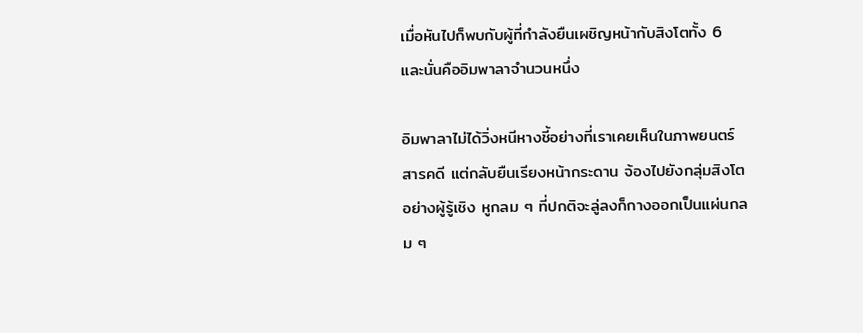เมื่อหันไปก็พบกับผู้ที่กำลังยืนเผชิญหน้ากับสิงโตทั้ง 6 และนั่นคืออิมพาลาจำนวนหนึ่ง

อิมพาลาไม่ได้วิ่งหนีหางชี้อย่างที่เราเคยเห็นในภาพยนตร์สารคดี แต่กลับยืนเรียงหน้ากระดาน จ้องไปยังกลุ่มสิงโตอย่างผู้รู้เชิง หูกลม ๆ ที่ปกติจะลู่ลงก็กางออกเป็นแผ่นกลม ๆ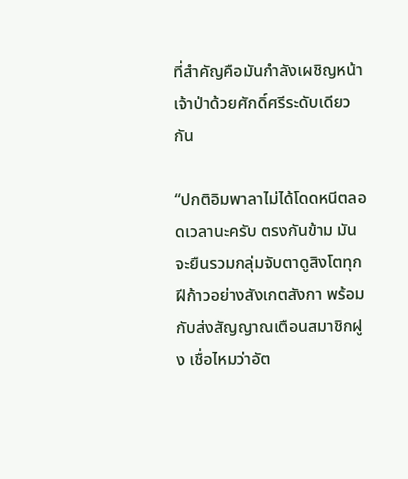ที่สำคัญคือมันกำลังเผชิญหน้าเจ้าป่าด้วยศักดิ์ศรีระดับเดียวกัน

“ปกติอิมพาลาไม่ได้โดดหนีตลอดเวลานะครับ ตรงกันข้าม มันจะยืนรวมกลุ่มจับตาดูสิงโตทุกฝีก้าวอย่างสังเกตสังกา พร้อมกับส่งสัญญาณเตือนสมาชิกฝูง เชื่อไหมว่าอัต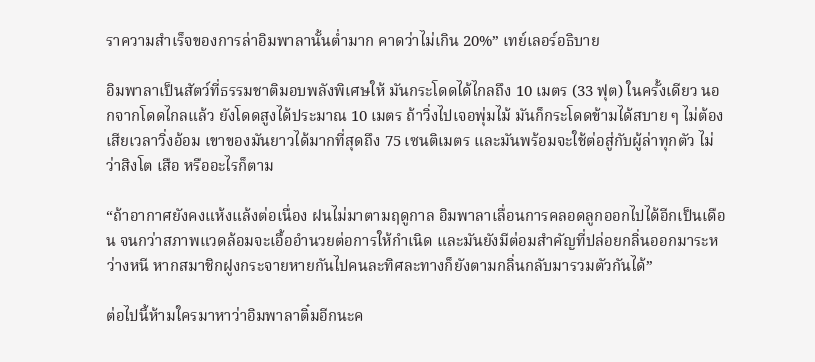ราความสำเร็จของการล่าอิมพาลานั้นต่ำมาก คาดว่าไม่เกิน 20%” เทย์เลอร์อธิบาย

อิมพาลาเป็นสัตว์ที่ธรรมชาติมอบพลังพิเศษให้ มันกระโดดได้ไกลถึง 10 เมตร (33 ฟุต) ในครั้งเดียว นอกจากโดดไกลแล้ว ยังโดดสูงได้ประมาณ 10 เมตร ถ้าวิ่งไปเจอพุ่มไม้ มันก็กระโดดข้ามได้สบาย ๆ ไม่ต้องเสียเวลาวิ่งอ้อม เขาของมันยาวได้มากที่สุดถึง 75 เซนติเมตร และมันพร้อมจะใช้ต่อสู่กับผู้ล่าทุกตัว ไม่ว่าสิงโต เสือ หรืออะไรก็ตาม

“ถ้าอากาศยังคงแห้งแล้งต่อเนื่อง ฝนไม่มาตามฤดูกาล อิมพาลาเลื่อนการคลอดลูกออกไปได้อีกเป็นเดือน จนกว่าสภาพแวดล้อมจะเอื้ออำนวยต่อการให้กำเนิด และมันยังมีต่อมสำคัญที่ปล่อยกลิ่นออกมาระหว่างหนี หากสมาชิกฝูงกระจายหายกันไปคนละทิศละทางก็ยังตามกลิ่นกลับมารวมตัวกันได้”

ต่อไปนี้ห้ามใครมาหาว่าอิมพาลาติ๋มอีกนะค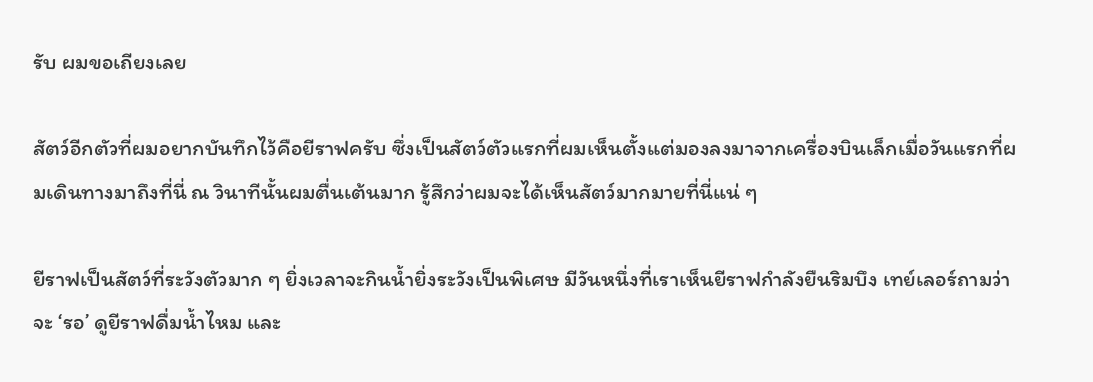รับ ผมขอเถียงเลย

สัตว์อีกตัวที่ผมอยากบันทึกไว้คือยีราฟครับ ซึ่งเป็นสัตว์ตัวแรกที่ผมเห็นตั้งแต่มองลงมาจากเครื่องบินเล็กเมื่อวันแรกที่ผมเดินทางมาถึงที่นี่ ณ วินาทีนั้นผมตื่นเต้นมาก รู้สึกว่าผมจะได้เห็นสัตว์มากมายที่นี่แน่ ๆ

ยีราฟเป็นสัตว์ที่ระวังตัวมาก ๆ ยิ่งเวลาจะกินน้ำยิ่งระวังเป็นพิเศษ มีวันหนึ่งที่เราเห็นยีราฟกำลังยืนริมบึง เทย์เลอร์ถามว่าจะ ‘รอ’ ดูยีราฟดื่มน้ำไหม และ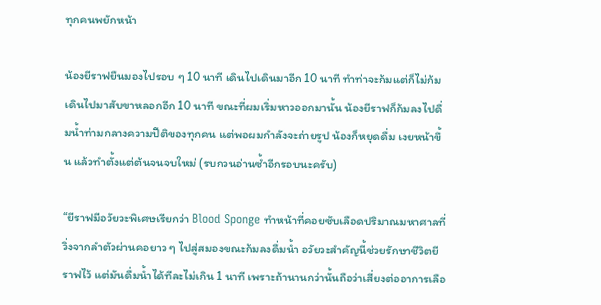ทุกคนพยักหน้า

น้องยีราฟยืนมองไปรอบ ๆ 10 นาที เดินไปเดินมาอีก 10 นาที ทำท่าจะก้มแต่ก็ไม่ก้ม เดินไปมาสับขาหลอกอีก 10 นาที ขณะที่ผมเริ่มหาวออกมานั้น น้องยีราฟก็ก้มลงไปดื่มน้ำท่ามกลางความปีติของทุกคน แต่พอผมกำลังจะถ่ายรูป น้องก็หยุดดื่ม เงยหน้าขึ้น แล้วทำตั้งแต่ต้นจนจบใหม่ (รบกวนอ่านซ้ำอีกรอบนะครับ)

“ยีราฟมีอวัยวะพิเศษเรียกว่า Blood Sponge ทำหน้าที่คอยซับเลือดปริมาณมหาศาลที่วิ่งจากลำตัวผ่านคอยาว ๆ ไปสู่สมองขณะก้มลงดื่มน้ำ อวัยวะสำคัญนี้ช่วยรักษาชีวิตยีราฟไว้ แต่มันดื่มน้ำได้ทีละไม่เกิน 1 นาที เพราะถ้านานกว่านั้นถือว่าเสี่ยงต่ออาการเลือ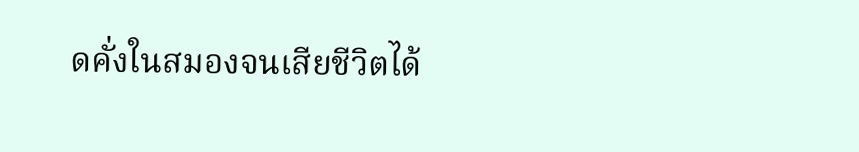ดคั่งในสมองจนเสียชีวิตได้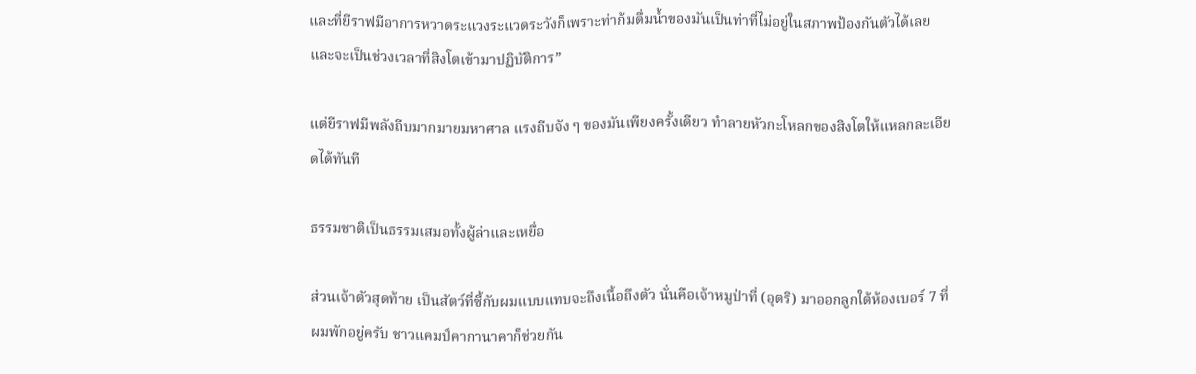และที่ยีราฟมีอาการหวาดระแวงระแวดระวังก็เพราะท่าก้มดื่มน้ำของมันเป็นท่าที่ไม่อยู่ในสภาพป้องกันตัวได้เลย และจะเป็นช่วงเวลาที่สิงโตเข้ามาปฏิบัติการ”

แต่ยีราฟมีพลังถีบมากมายมหาศาล แรงถีบจัง ๆ ของมันเพียงครั้งเดียว ทำลายหัวกะโหลกของสิงโตให้แหลกละเอียดได้ทันที

ธรรมชาติเป็นธรรมเสมอทั้งผู้ล่าและเหยื่อ

ส่วนเจ้าตัวสุดท้าย เป็นสัตว์ที่ซี้กับผมแบบแทบจะถึงเนื้อถึงตัว นั่นคือเจ้าหมูป่าที่ (อุตริ) มาออกลูกใต้ห้องเบอร์ 7 ที่ผมพักอยู่ครับ ชาวแคมป์คากานาคาก็ช่วยกัน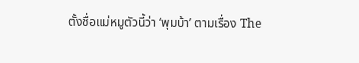ตั้งชื่อแม่หมูตัวนี้ว่า ‘พุมบ้า’ ตามเรื่อง The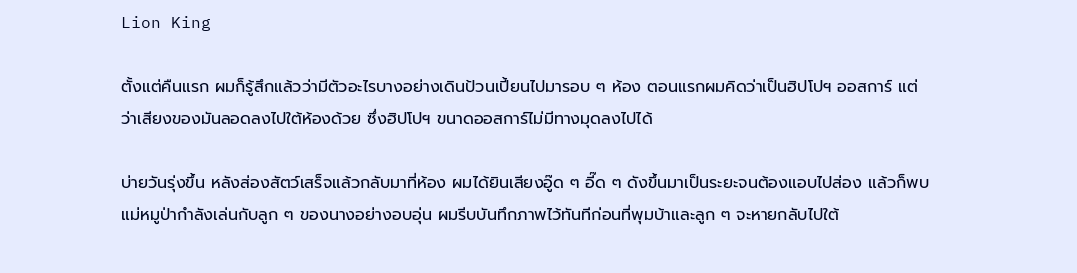Lion King

ตั้งแต่คืนแรก ผมก็รู้สึกแล้วว่ามีตัวอะไรบางอย่างเดินป้วนเปี้ยนไปมารอบ ๆ ห้อง ตอนแรกผมคิดว่าเป็นฮิปโปฯ ออสการ์ แต่ว่าเสียงของมันลอดลงไปใต้ห้องด้วย ซึ่งฮิปโปฯ ขนาดออสการ์ไม่มีทางมุดลงไปได้

บ่ายวันรุ่งขึ้น หลังส่องสัตว์เสร็จแล้วกลับมาที่ห้อง ผมได้ยินเสียงอู๊ด ๆ อี๊ด ๆ ดังขึ้นมาเป็นระยะจนต้องแอบไปส่อง แล้วก็พบแม่หมูป่ากำลังเล่นกับลูก ๆ ของนางอย่างอบอุ่น ผมรีบบันทึกภาพไว้ทันทีก่อนที่พุมบ้าและลูก ๆ จะหายกลับไปใต้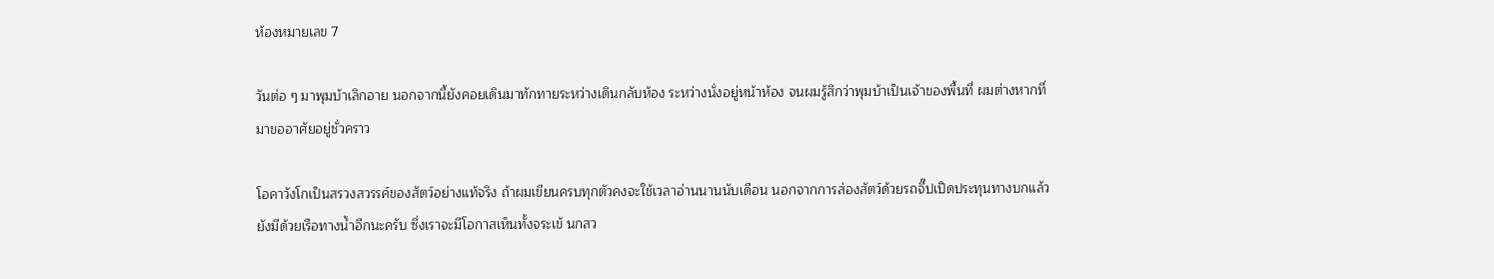ห้องหมายเลข 7

วันต่อ ๆ มาพุมบ้าเลิกอาย นอกจากนี้ยังคอยเดินมาทักทายระหว่างเดินกลับห้อง ระหว่างนั่งอยู่หน้าห้อง จนผมรู้สึกว่าพุมบ้าเป็นเจ้าของพื้นที่ ผมต่างหากที่มาขออาศัยอยู่ชั่วคราว

โอคาวังโกเป็นสรวงสวรรค์ของสัตว์อย่างแท้จริง ถ้าผมเขียนครบทุกตัวคงจะใช้เวลาอ่านนานนับเดือน นอกจากการส่องสัตว์ด้วยรถจี๊ปเปิดประทุนทางบกแล้ว ยังมีด้วยเรือทางน้ำอีกนะครับ ซึ่งเราจะมีโอกาสเห็นทั้งจระเข้ นกสว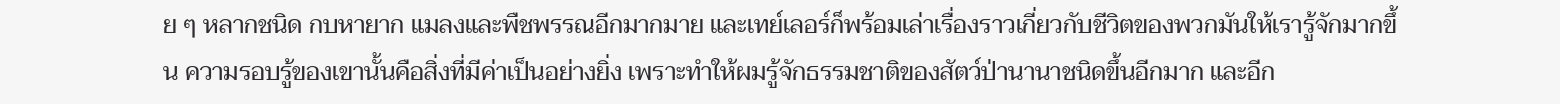ย ๆ หลากชนิด กบหายาก แมลงและพืชพรรณอีกมากมาย และเทย์เลอร์ก็พร้อมเล่าเรื่องราวเกี่ยวกับชีวิตของพวกมันให้เรารู้จักมากขึ้น ความรอบรู้ของเขานั้นคือสิ่งที่มีค่าเป็นอย่างยิ่ง เพราะทำให้ผมรู้จักธรรมชาติของสัตว์ป่านานาชนิดขึ้นอีกมาก และอีก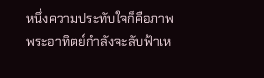หนึ่งความประทับใจก็คือภาพพระอาทิตย์กำลังจะลับฟ้าเห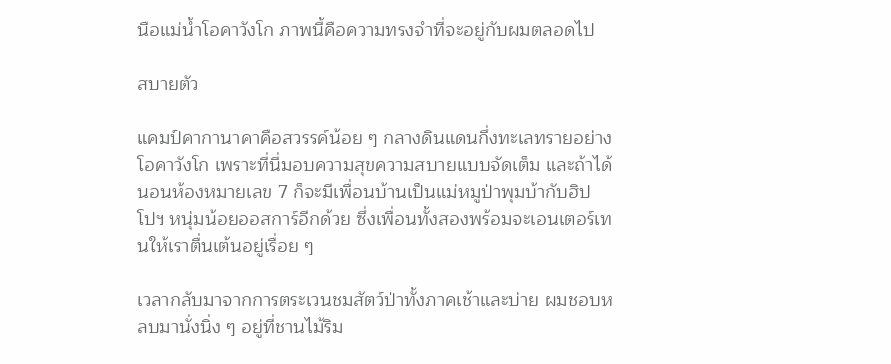นือแม่น้ำโอคาวังโก ภาพนี้คือความทรงจำที่จะอยู่กับผมตลอดไป

สบายตัว

แคมป์คากานาคาคือสวรรค์น้อย ๆ กลางดินแดนกึ่งทะเลทรายอย่างโอคาวังโก เพราะที่นี่มอบความสุขความสบายแบบจัดเต็ม และถ้าได้นอนห้องหมายเลข 7 ก็จะมีเพื่อนบ้านเป็นแม่หมูป่าพุมบ้ากับฮิปโปฯ หนุ่มน้อยออสการ์อีกด้วย ซึ่งเพื่อนทั้งสองพร้อมจะเอนเตอร์เทนให้เราตื่นเต้นอยู่เรื่อย ๆ

เวลากลับมาจากการตระเวนชมสัตว์ป่าทั้งภาคเช้าและบ่าย ผมชอบหลบมานั่งนิ่ง ๆ อยู่ที่ชานไม้ริม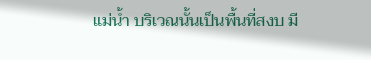แม่น้ำ บริเวณนั้นเป็นพื้นที่สงบ มี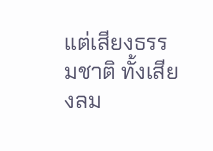แต่เสียงธรรมชาติ ทั้งเสียงลม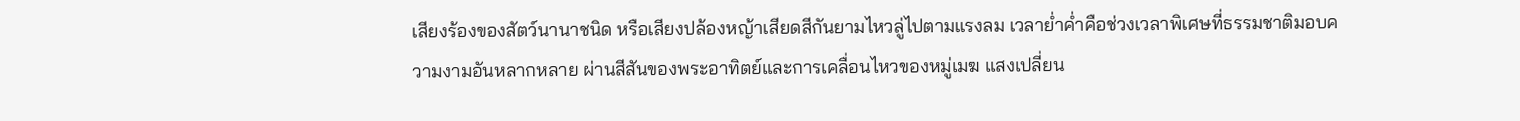เสียงร้องของสัตว์นานาชนิด หรือเสียงปล้องหญ้าเสียดสีกันยามไหวลู่ไปตามแรงลม เวลาย่ำค่ำคือช่วงเวลาพิเศษที่ธรรมชาติมอบความงามอันหลากหลาย ผ่านสีสันของพระอาทิตย์และการเคลื่อนไหวของหมู่เมฆ แสงเปลี่ยน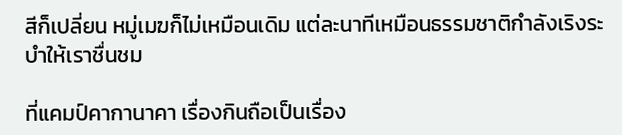สีก็เปลี่ยน หมู่เมฆก็ไม่เหมือนเดิม แต่ละนาทีเหมือนธรรมชาติกำลังเริงระบำให้เราชื่นชม

ที่แคมป์คากานาคา เรื่องกินถือเป็นเรื่อง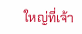ใหญ่ที่เจ้า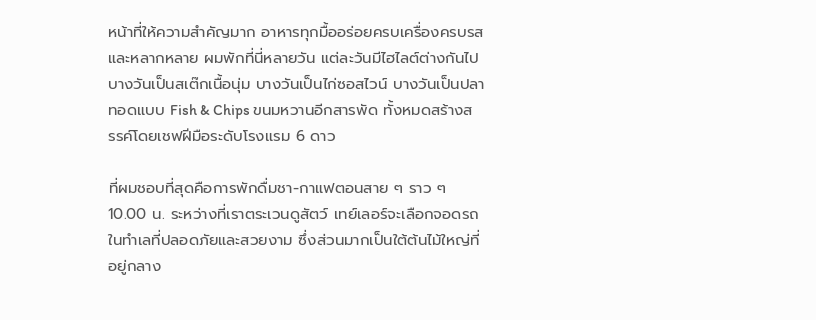หน้าที่ให้ความสำคัญมาก อาหารทุกมื้ออร่อยครบเครื่องครบรสและหลากหลาย ผมพักที่นี่หลายวัน แต่ละวันมีไฮไลต์ต่างกันไป บางวันเป็นสเต๊กเนื้อนุ่ม บางวันเป็นไก่ซอสไวน์ บางวันเป็นปลาทอดแบบ Fish & Chips ขนมหวานอีกสารพัด ทั้งหมดสร้างสรรค์โดยเชฟฝีมือระดับโรงแรม 6 ดาว

ที่ผมชอบที่สุดคือการพักดื่มชา-กาแฟตอนสาย ๆ ราว ๆ 10.00 น. ระหว่างที่เราตระเวนดูสัตว์ เทย์เลอร์จะเลือกจอดรถในทำเลที่ปลอดภัยและสวยงาม ซึ่งส่วนมากเป็นใต้ต้นไม้ใหญ่ที่อยู่กลาง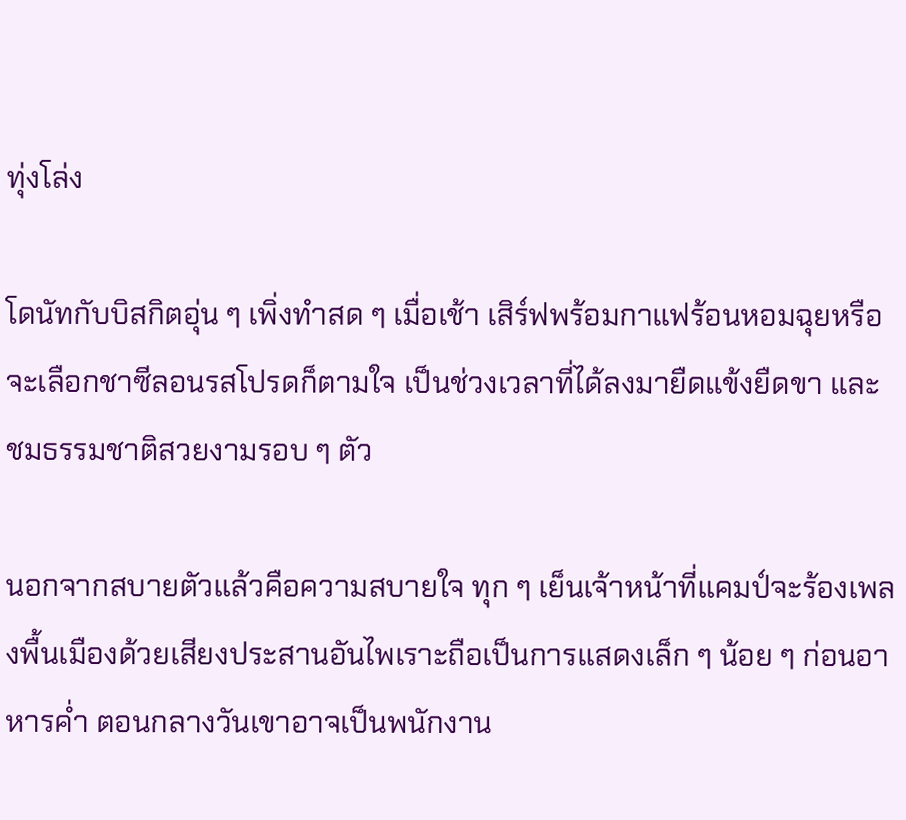ทุ่งโล่ง

โดนัทกับบิสกิตอุ่น ๆ เพิ่งทำสด ๆ เมื่อเช้า เสิร์ฟพร้อมกาแฟร้อนหอมฉุยหรือจะเลือกชาซีลอนรสโปรดก็ตามใจ เป็นช่วงเวลาที่ได้ลงมายืดแข้งยืดขา และชมธรรมชาติสวยงามรอบ ๆ ตัว

นอกจากสบายตัวแล้วคือความสบายใจ ทุก ๆ เย็นเจ้าหน้าที่แคมป์จะร้องเพลงพื้นเมืองด้วยเสียงประสานอันไพเราะถือเป็นการแสดงเล็ก ๆ น้อย ๆ ก่อนอาหารค่ำ ตอนกลางวันเขาอาจเป็นพนักงาน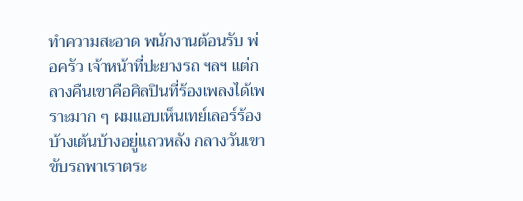ทำความสะอาด พนักงานต้อนรับ พ่อครัว เจ้าหน้าที่ปะยางรถ ฯลฯ แต่กลางคืนเขาคือศิลปินที่ร้องเพลงได้เพราะมาก ๆ ผมแอบเห็นเทย์เลอร์ร้องบ้างเต้นบ้างอยู่แถวหลัง กลางวันเขาขับรถพาเราตระ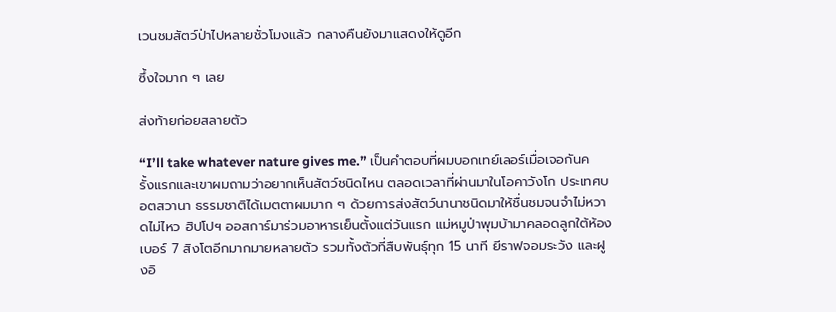เวนชมสัตว์ป่าไปหลายชั่วโมงแล้ว กลางคืนยังมาแสดงให้ดูอีก

ซึ้งใจมาก ๆ เลย

ส่งท้ายก่อยสลายตัว

“I’ll take whatever nature gives me.” เป็นคำตอบที่ผมบอกเทย์เลอร์เมื่อเจอกันครั้งแรกและเขาผมถามว่าอยากเห็นสัตว์ชนิดไหน ตลอดเวลาที่ผ่านมาในโอคาวังโก ประเทศบอตสวานา ธรรมชาติได้เมตตาผมมาก ๆ ด้วยการส่งสัตว์นานาชนิดมาให้ชื่นชมจนจำไม่หวาดไม่ไหว ฮิปโปฯ ออสการ์มาร่วมอาหารเย็นตั้งแต่วันแรก แม่หมูป่าพุมบ้ามาคลอดลูกใต้ห้องเบอร์ 7 สิงโตอีกมากมายหลายตัว รวมทั้งตัวที่สืบพันธุ์ทุก 15 นาที ยีราฟจอมระวัง และฝูงอิ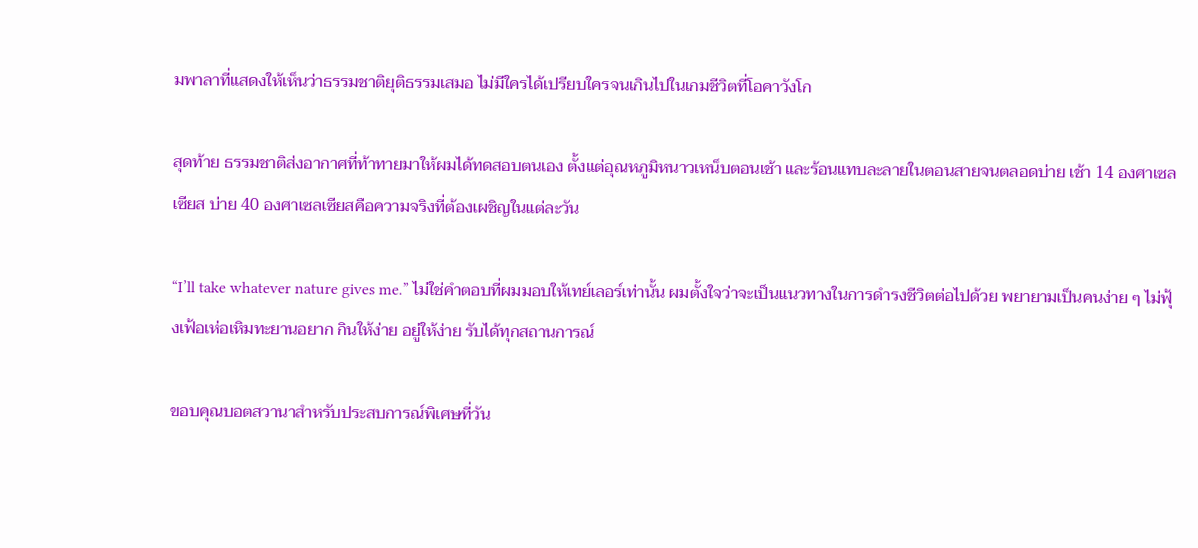มพาลาที่แสดงให้เห็นว่าธรรมชาติยุติธรรมเสมอ ไม่มีใครได้เปรียบใครจนเกินไปในเกมชีวิตที่โอคาวังโก

สุดท้าย ธรรมชาติส่งอากาศที่ท้าทายมาให้ผมได้ทดสอบตนเอง ตั้งแต่อุณหภูมิหนาวเหน็บตอนเช้า และร้อนแทบละลายในตอนสายจนตลอดบ่าย เช้า 14 องศาเซลเซียส บ่าย 40 องศาเซลเซียสคือความจริงที่ต้องเผชิญในแต่ละวัน

“I’ll take whatever nature gives me.” ไม่ใช่คำตอบที่ผมมอบให้เทย์เลอร์เท่านั้น ผมตั้งใจว่าจะเป็นแนวทางในการดำรงชีวิตต่อไปด้วย พยายามเป็นคนง่าย ๆ ไม่ฟุ้งเฟ้อเห่อเหิมทะยานอยาก กินให้ง่าย อยู่ให้ง่าย รับได้ทุกสถานการณ์

ขอบคุณบอตสวานาสำหรับประสบการณ์พิเศษที่วัน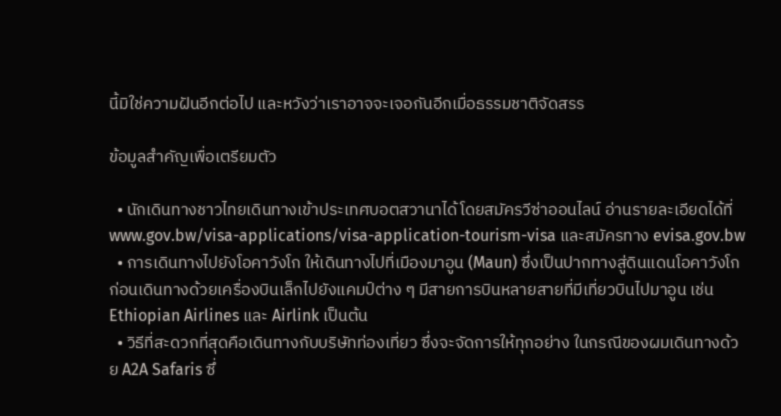นี้มิใช่ความฝันอีกต่อไป และหวังว่าเราอาจจะเจอกันอีกเมื่อธรรมชาติจัดสรร

ข้อมูลสำคัญเพื่อเตรียมตัว

  • นักเดินทางชาวไทยเดินทางเข้าประเทศบอตสวานาได้โดยสมัครวีซ่าออนไลน์ อ่านรายละเอียดได้ที่ www.gov.bw/visa-applications/visa-application-tourism-visa และสมัครทาง evisa.gov.bw
  • การเดินทางไปยังโอคาวังโก ให้เดินทางไปที่เมืองมาอูน (Maun) ซึ่งเป็นปากทางสู่ดินแดนโอคาวังโก ก่อนเดินทางด้วยเครื่องบินเล็กไปยังแคมป์ต่าง ๆ มีสายการบินหลายสายที่มีเที่ยวบินไปมาอูน เช่น Ethiopian Airlines และ Airlink เป็นต้น
  • วิธีที่สะดวกที่สุดคือเดินทางกับบริษัทท่องเที่ยว ซึ่งจะจัดการให้ทุกอย่าง ในกรณีของผมเดินทางด้วย A2A Safaris ซึ่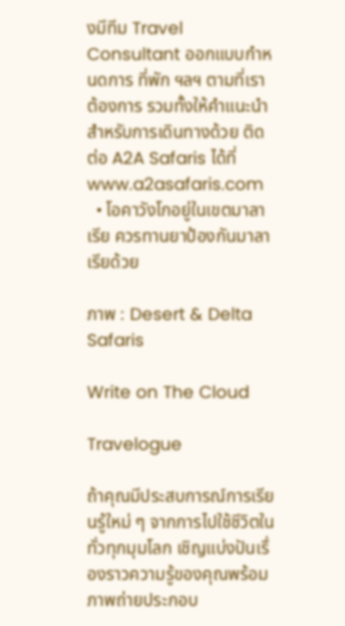งมีทีม Travel Consultant ออกแบบกำหนดการ ที่พัก ฯลฯ ตามที่เราต้องการ รวมทั้งให้คำแนะนำสำหรับการเดินทางด้วย ติดต่อ A2A Safaris ได้ที่ www.a2asafaris.com
  • โอคาวังโกอยู่ในเขตมาลาเรีย ควรทานยาป้องกันมาลาเรียด้วย

ภาพ : Desert & Delta Safaris

Write on The Cloud

Travelogue

ถ้าคุณมีประสบการณ์การเรียนรู้ใหม่ ๆ จากการไปใช้ชีวิตในทั่วทุกมุมโลก เชิญแบ่งปันเรื่องราวความรู้ของคุณพร้อมภาพถ่ายประกอบ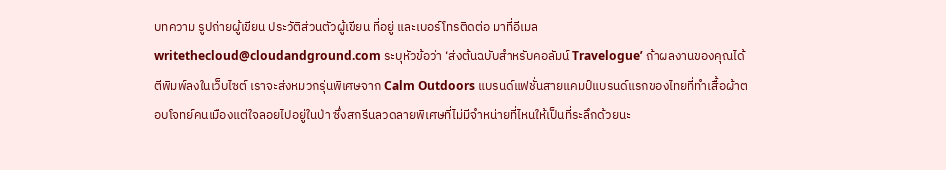บทความ รูปถ่ายผู้เขียน ประวัติส่วนตัวผู้เขียน ที่อยู่ และเบอร์โทรติดต่อ มาที่อีเมล writethecloud@cloudandground.com ระบุหัวข้อว่า ‘ส่งต้นฉบับสำหรับคอลัมน์ Travelogue’ ถ้าผลงานของคุณได้ตีพิมพ์ลงในเว็บไซต์ เราจะส่งหมวกรุ่นพิเศษจาก Calm Outdoors แบรนด์แฟชั่นสายแคมป์แบรนด์แรกของไทยที่ทำเสื้อผ้าตอบโจทย์คนเมืองแต่ใจลอยไปอยู่ในป่า ซึ่งสกรีนลวดลายพิเศษที่ไม่มีจำหน่ายที่ไหนให้เป็นที่ระลึกด้วยนะ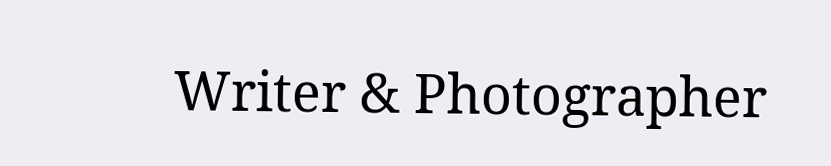Writer & Photographer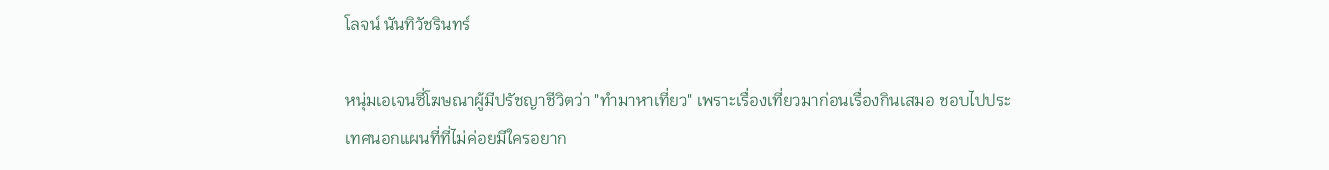โลจน์ นันทิวัชรินทร์

หนุ่มเอเจนซี่โฆษณาผู้มีปรัชญาชีวิตว่า "ทำมาหาเที่ยว" เพราะเรื่องเที่ยวมาก่อนเรื่องกินเสมอ ชอบไปประเทศนอกแผนที่ที่ไม่ค่อยมีใครอยาก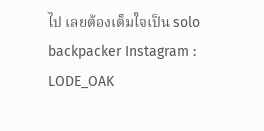ไป เลยต้องเต็มใจเป็น solo backpacker Instagram : LODE_OAK